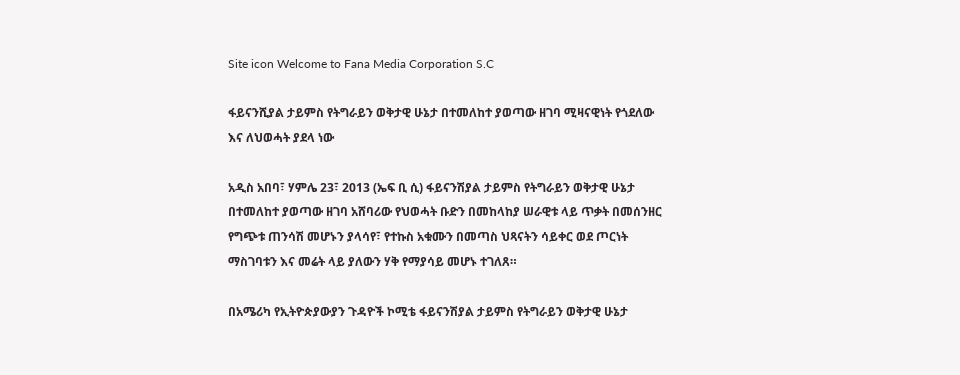Site icon Welcome to Fana Media Corporation S.C

ፋይናንሺያል ታይምስ የትግራይን ወቅታዊ ሁኔታ በተመለከተ ያወጣው ዘገባ ሚዛናዊነት የጎደለው እና ለህወሓት ያደላ ነው

አዲስ አበባ፣ ሃምሌ 23፣ 2013 (ኤፍ ቢ ሲ) ፋይናንሽያል ታይምስ የትግራይን ወቅታዊ ሁኔታ በተመለከተ ያወጣው ዘገባ አሸባሪው የህወሓት ቡድን በመከላከያ ሠራዊቱ ላይ ጥቃት በመሰንዘር የግጭቱ ጠንሳሽ መሆኑን ያላሳየ፣ የተኩስ አቁሙን በመጣስ ህጻናትን ሳይቀር ወደ ጦርነት ማስገባቱን እና መሬት ላይ ያለውን ሃቅ የማያሳይ መሆኑ ተገለጸ።

በአሜሪካ የኢትዮጵያውያን ጉዳዮች ኮሚቴ ፋይናንሽያል ታይምስ የትግራይን ወቅታዊ ሁኔታ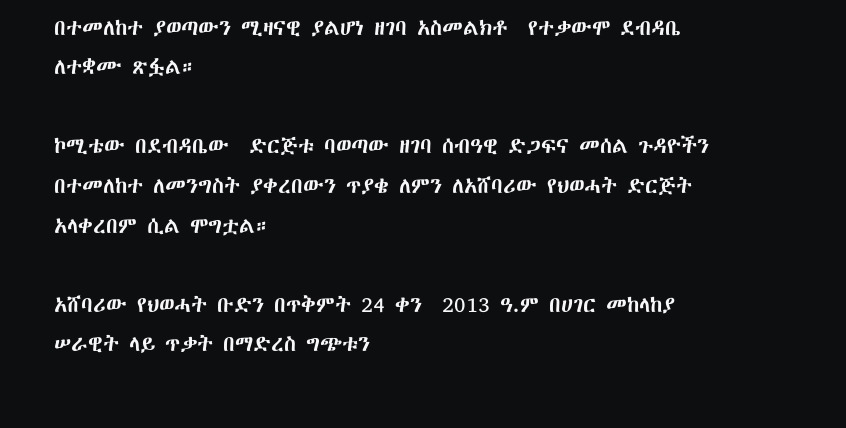በተመለከተ ያወጣውን ሚዛናዊ ያልሆነ ዘገባ አስመልክቶ  የተቃውሞ ደብዳቤ ለተቋሙ ጽፏል።

ኮሚቴው በደብዳቤው  ድርጅቱ ባወጣው ዘገባ ሰብዓዊ ድጋፍና መሰል ጉዳዮችን በተመለከተ ለመንግስት ያቀረበውን ጥያቄ ለምን ለአሸባሪው የህወሓት ድርጅት አላቀረበም ሲል ሞግቷል።

አሸባሪው የህወሓት ቡድን በጥቅምት 24 ቀን  2013 ዓ.ም በሀገር መከላከያ ሠራዊት ላይ ጥቃት በማድረስ ግጭቱን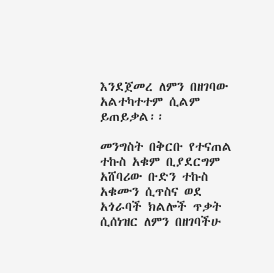እንደጀመረ ለምን በዘገባው አልተካተተም ሲልም ይጠይቃል፡፡

መንግስት በቅርቡ የተናጠል ተኩስ አቁም ቢያደርግም አሸባሪው ቡድን ተኩስ አቁሙን ሲጥስና ወደ አጎራባች ክልሎች ጥቃት ሲሰነዝር ለምን በዘገባችሁ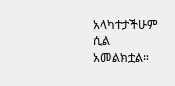አላካተታችሁም ሲል አመልክቷል።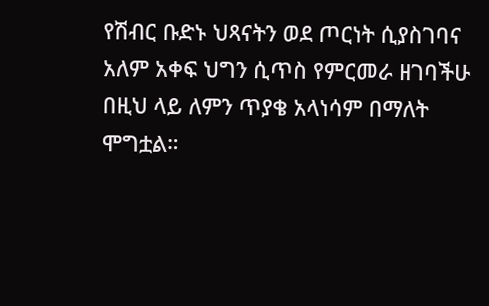የሽብር ቡድኑ ህጻናትን ወደ ጦርነት ሲያስገባና አለም አቀፍ ህግን ሲጥስ የምርመራ ዘገባችሁ በዚህ ላይ ለምን ጥያቄ አላነሳም በማለት ሞግቷል።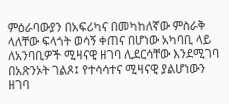ምዕራባውያን በአፍሪካና በመካከለኛው ምስራቅ ላለቸው ፍላጎት ወሳኝ ቀጠና በሆነው አካባቢ ላይ ለአንባቢዎች ሚዛናዊ ዘገባ ሊደርሳቸው እንደሚገባ በአጽንኦት ገልጾ፤ የተሳሳተና ሚዛናዊ ያልሆነውን ዘገባ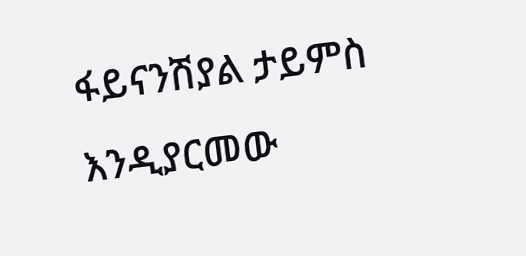ፋይናንሽያል ታይምስ እንዲያርመው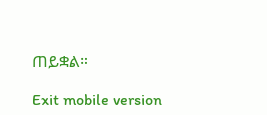ጠይቋል።

Exit mobile version